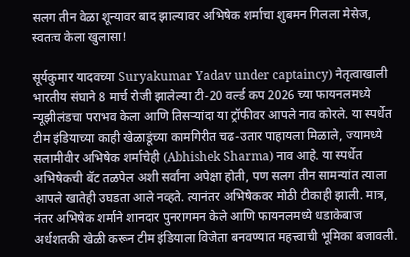सलग तीन वेळा शून्यावर बाद झाल्यावर अभिषेक शर्माचा शुबमन गिलला मेसेज, स्वतःच केला खुलासा!

सूर्यकुमार यादवच्या Suryakumar Yadav under captaincy) नेतृत्वाखाली भारतीय संघाने 8 मार्च रोजी झालेल्या टी-20 वर्ल्ड कप 2026 च्या फायनलमध्ये न्यूझीलंडचा पराभव केला आणि तिसऱ्यांदा या ट्रॉफीवर आपले नाव कोरले. या स्पर्धेत टीम इंडियाच्या काही खेळाडूंच्या कामगिरीत चढ-उतार पाहायला मिळाले, ज्यामध्ये सलामीवीर अभिषेक शर्माचेही (Abhishek Sharma) नाव आहे. या स्पर्धेत अभिषेकची बॅट तळपेल अशी सर्वांना अपेक्षा होती, पण सलग तीन सामन्यांत त्याला आपले खातेही उघडता आले नव्हते. त्यानंतर अभिषेकवर मोठी टीकाही झाली. मात्र, नंतर अभिषेक शर्माने शानदार पुनरागमन केले आणि फायनलमध्ये धडाकेबाज अर्धशतकी खेळी करून टीम इंडियाला विजेता बनवण्यात महत्त्वाची भूमिका बजावली.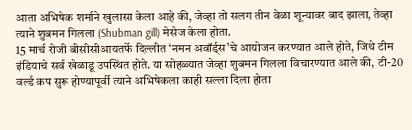आता अभिषेक शर्माने खुलासा केला आहे की, जेव्हा तो सलग तीन वेळा शून्यावर बाद झाला, तेव्हा त्याने शुबमन गिलला (Shubman gill) मेसेज केला होता.
15 मार्च रोजी बीसीसीआयतर्फे दिल्लीत ‘नमन अवॉर्ड्स’चे आयोजन करण्यात आले होते, जिथे टीम इंडियाचे सर्व खेळाडू उपस्थित होते. या सोहळ्यात जेव्हा शुबमन गिलला विचारण्यात आले की, टी-20 वर्ल्ड कप सुरू होण्यापूर्वी त्याने अभिषेकला काही सल्ला दिला होता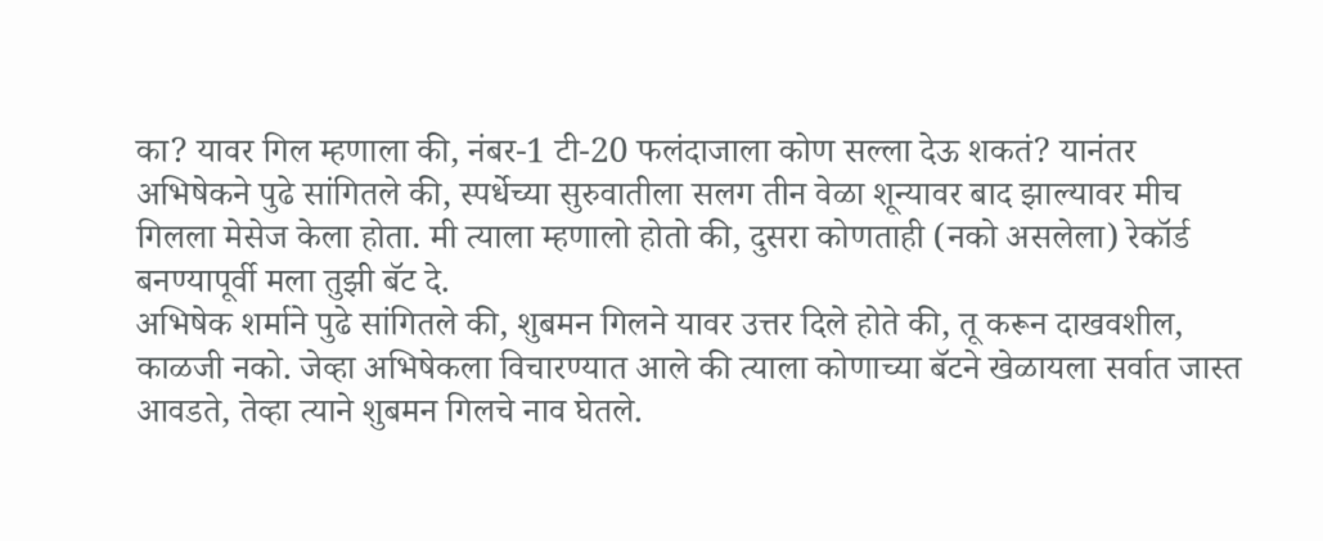का? यावर गिल म्हणाला की, नंबर-1 टी-20 फलंदाजाला कोण सल्ला देऊ शकतं? यानंतर अभिषेकने पुढे सांगितले की, स्पर्धेच्या सुरुवातीला सलग तीन वेळा शून्यावर बाद झाल्यावर मीच गिलला मेसेज केला होता. मी त्याला म्हणालो होतो की, दुसरा कोणताही (नको असलेला) रेकॉर्ड बनण्यापूर्वी मला तुझी बॅट दे.
अभिषेक शर्माने पुढे सांगितले की, शुबमन गिलने यावर उत्तर दिले होते की, तू करून दाखवशील, काळजी नको. जेव्हा अभिषेकला विचारण्यात आले की त्याला कोणाच्या बॅटने खेळायला सर्वात जास्त आवडते, तेव्हा त्याने शुबमन गिलचे नाव घेतले.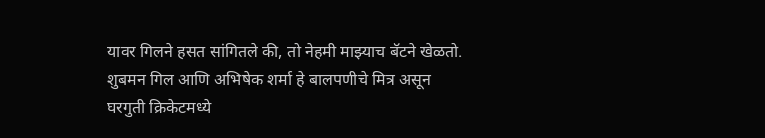यावर गिलने हसत सांगितले की, तो नेहमी माझ्याच बॅटने खेळतो. शुबमन गिल आणि अभिषेक शर्मा हे बालपणीचे मित्र असून घरगुती क्रिकेटमध्ये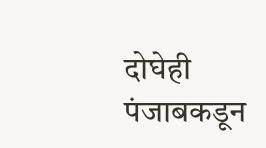दोघेही पंजाबकडून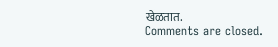खेळतात.
Comments are closed.